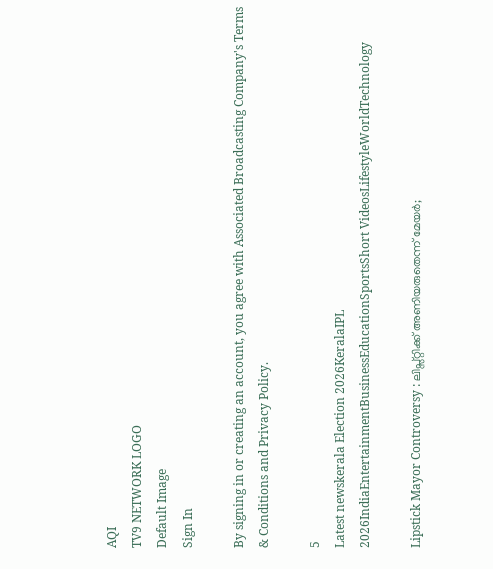AQI
TV9 NETWORK LOGO
Default Image
Sign In

By signing in or creating an account, you agree with Associated Broadcasting Company's Terms & Conditions and Privacy Policy.

5
Latest newskerala Election 2026KeralaIPL 2026IndiaEntertainmentBusinessEducationSportsShort VideosLifestyleWorldTechnology

Lipstick Mayor Controversy : ലിപ്സ്റ്റിക്ക് അണിയരുതെന്ന് മേയർ;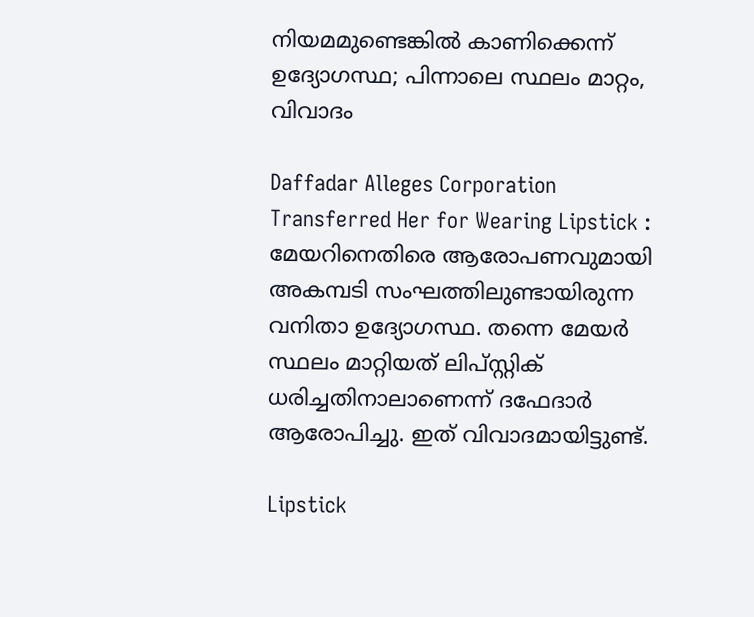നിയമമുണ്ടെങ്കിൽ കാണിക്കെന്ന് ഉദ്യോഗസ്ഥ; പിന്നാലെ സ്ഥലം മാറ്റം, വിവാദം

Daffadar Alleges Corporation Transferred Her for Wearing Lipstick : മേയറിനെതിരെ ആരോപണവുമായി അകമ്പടി സംഘത്തിലുണ്ടായിരുന്ന വനിതാ ഉദ്യോഗസ്ഥ. തന്നെ മേയർ സ്ഥലം മാറ്റിയത് ലിപ്സ്റ്റിക് ധരിച്ചതിനാലാണെന്ന് ദഫേദാർ ആരോപിച്ചു. ഇത് വിവാദമായിട്ടുണ്ട്.

Lipstick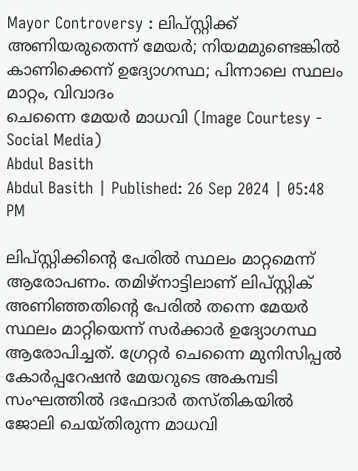Mayor Controversy : ലിപ്സ്റ്റിക്ക് അണിയരുതെന്ന് മേയർ; നിയമമുണ്ടെങ്കിൽ കാണിക്കെന്ന് ഉദ്യോഗസ്ഥ; പിന്നാലെ സ്ഥലം മാറ്റം, വിവാദം
ചെന്നൈ മേയർ മാധവി (Image Courtesy - Social Media)
Abdul Basith
Abdul Basith | Published: 26 Sep 2024 | 05:48 PM

ലിപ്സ്റ്റിക്കിൻ്റെ പേരിൽ സ്ഥലം മാറ്റമെന്ന് ആരോപണം. തമിഴ്നാട്ടിലാണ് ലിപ്സ്റ്റിക് അണിഞ്ഞതിൻ്റെ പേരിൽ തന്നെ മേയർ സ്ഥലം മാറ്റിയെന്ന് സർക്കാർ ഉദ്യോഗസ്ഥ ആരോപിച്ചത്. ഗ്രേറ്റർ ചെന്നൈ മുനിസിപ്പൽ കോർപ്പറേഷൻ മേയറുടെ അകമ്പടി സംഘത്തിൽ ദഫേദാർ തസ്തികയിൽ ജോലി ചെയ്തിരുന്ന മാധവി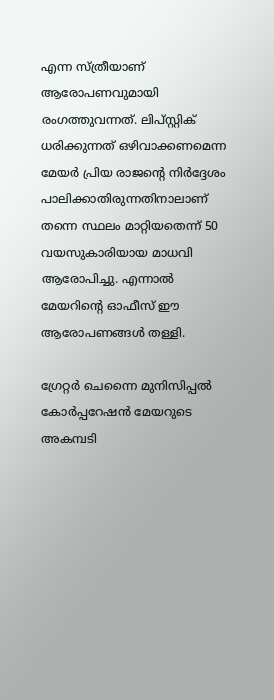എന്ന സ്ത്രീയാണ് ആരോപണവുമായി രംഗത്തുവന്നത്. ലിപ്സ്റ്റിക് ധരിക്കുന്നത് ഒഴിവാക്കണമെന്ന മേയർ പ്രിയ രാജൻ്റെ നിർദ്ദേശം പാലിക്കാതിരുന്നതിനാലാണ് തന്നെ സ്ഥലം മാറ്റിയതെന്ന് 50 വയസുകാരിയായ മാധവി ആരോപിച്ചു. എന്നാൽ മേയറിൻ്റെ ഓഫീസ് ഈ ആരോപണങ്ങൾ തള്ളി.

ഗ്രേറ്റർ ചെന്നൈ മുനിസിപ്പൽ കോർപ്പറേഷൻ മേയറുടെ അകമ്പടി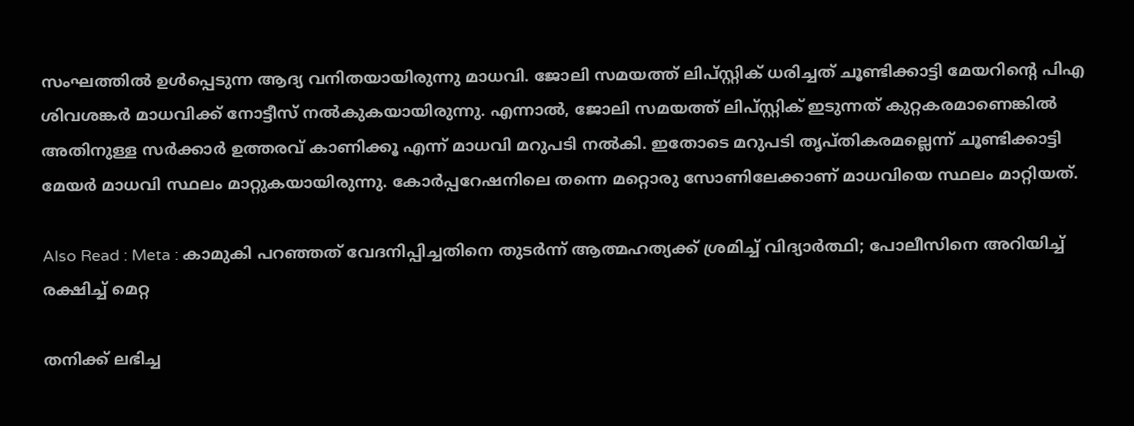സംഘത്തിൽ ഉൾപ്പെടുന്ന ആദ്യ വനിതയായിരുന്നു മാധവി. ജോലി സമയത്ത് ലിപ്സ്റ്റിക് ധരിച്ചത് ചൂണ്ടിക്കാട്ടി മേയറിൻ്റെ പിഎ ശിവശങ്കർ മാധവിക്ക് നോട്ടീസ് നൽകുകയായിരുന്നു. എന്നാൽ, ജോലി സമയത്ത് ലിപ്സ്റ്റിക് ഇടുന്നത് കുറ്റകരമാണെങ്കിൽ അതിനുള്ള സർക്കാർ ഉത്തരവ് കാണിക്കൂ എന്ന് മാധവി മറുപടി നൽകി. ഇതോടെ മറുപടി തൃപ്തികരമല്ലെന്ന് ചൂണ്ടിക്കാട്ടി മേയർ മാധവി സ്ഥലം മാറ്റുകയായിരുന്നു. കോർപ്പറേഷനിലെ തന്നെ മറ്റൊരു സോണിലേക്കാണ് മാധവിയെ സ്ഥലം മാറ്റിയത്.

Also Read : Meta : കാമുകി പറഞ്ഞത് വേദനിപ്പിച്ചതിനെ തുടർന്ന് ആത്മഹത്യക്ക് ശ്രമിച്ച് വിദ്യാർത്ഥി; പോലീസിനെ അറിയിച്ച് രക്ഷിച്ച് മെറ്റ

തനിക്ക് ലഭിച്ച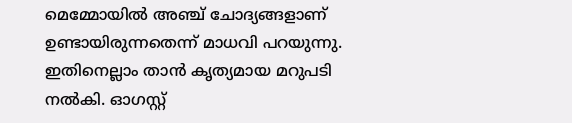മെമ്മോയിൽ അഞ്ച് ചോദ്യങ്ങളാണ് ഉണ്ടായിരുന്നതെന്ന് മാധവി പറയുന്നു. ഇതിനെല്ലാം താൻ കൃത്യമായ മറുപടി നൽകി. ഓഗസ്റ്റ്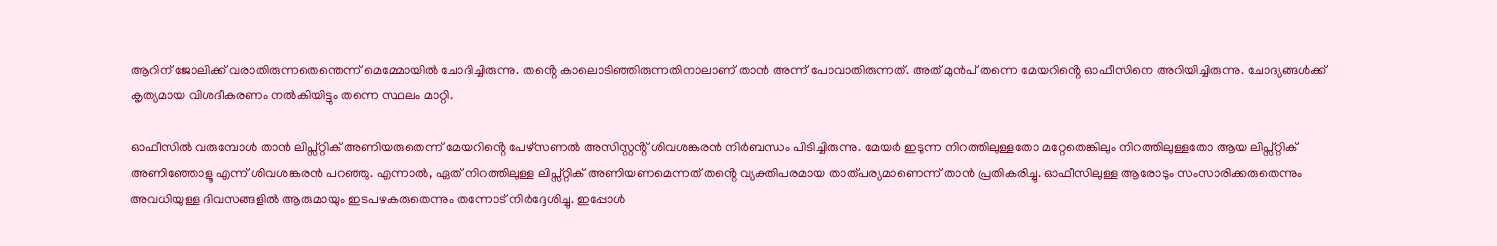ആറിന് ജോലിക്ക് വരാതിരുന്നതെന്തെന്ന് മെമ്മോയിൽ ചോദിച്ചിരുന്നു. തൻ്റെ കാലൊടിഞ്ഞിരുന്നതിനാലാണ് താൻ അന്ന് പോവാതിരുന്നത്. അത് മുൻപ് തന്നെ മേയറിൻ്റെ ഓഫീസിനെ അറിയിച്ചിരുന്നു. ചോദ്യങ്ങൾക്ക് കൃത്യമായ വിശദീകരണം നൽകിയിട്ടും തന്നെ സ്ഥലം മാറ്റി.

ഓഫീസിൽ വരുമ്പോൾ താൻ ലിപ്സ്റ്റിക് അണിയരുതെന്ന് മേയറിൻ്റെ പേഴ്സണൽ അസിസ്റ്റൻ്റ് ശിവശങ്കരൻ നിർബന്ധം പിടിച്ചിരുന്നു. മേയർ ഇടുന്ന നിറത്തിലുള്ളതോ മറ്റേതെങ്കിലും നിറത്തിലുള്ളതോ ആയ ലിപ്സ്റ്റിക് അണിഞ്ഞോളൂ എന്ന് ശിവശങ്കരൻ പറഞ്ഞു. എന്നാൽ, ഏത് നിറത്തിലുള്ള ലിപ്സ്റ്റിക് അണിയണമെന്നത് തൻ്റെ വ്യക്തിപരമായ താത്പര്യമാണെന്ന് താൻ പ്രതികരിച്ചു. ഓഫീസിലുള്ള ആരോടും സംസാരിക്കരുതെന്നും അവധിയുള്ള ദിവസങ്ങളിൽ ആരുമായും ഇടപഴകരുതെന്നും തന്നോട് നിർദ്ദേശിച്ചു. ഇപ്പോൾ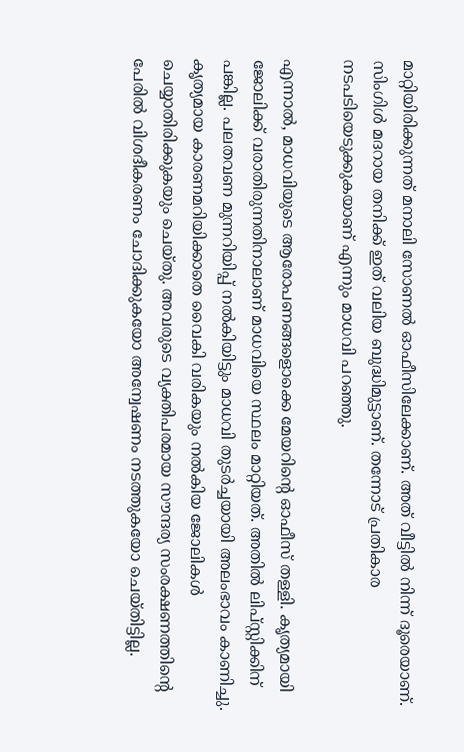മാറ്റിയിരിക്കുന്നത് മനാലി സോണൽ ഓഫീസിലേക്കാണ്. അത് വീട്ടിൽ നിന്ന് ദൂരെയാണ്. സിംഗിൾ മദറായ തനിക്ക് ഇത് വലിയ ബുദ്ധിമുട്ടാണ്. തന്നോട് പ്രതികാര നടപടിയെടുക്കുകയാണ് എന്നും മാധവി പറഞ്ഞു.

എന്നാൽ, മാധവിയുടെ ആരോപണങ്ങളൊക്കെ മേയറിൻ്റെ ഓഫീസ് തള്ളി. കൃത്യമായി ജോലിക്ക് വരാതിരുന്നതിനാലാണ് മാധവിയെ സ്ഥലം മാറ്റിയത്. അതിൽ ലിപ്സ്റ്റിക്കിന് പങ്കില്ല. പലതവണ മുന്നറിയിപ്പ് നൽകിയിട്ടും മാധവി തുടർച്ചയായി അലംഭാവം കാണിച്ചു. കൃത്യമായ കാരണമറിയിക്കാതെ വൈകി വരികയും നൽകിയ ജോലികൾ ചെയ്യാതിരിക്കുകയും ചെയ്തു. അവരുടെ വ്യക്തിപരമായ സൗന്ദര്യ സംരക്ഷണത്തിൻ്റെ പേരിൽ വിശദീകരണം ചോദിക്കുകയോ അന്വേഷണം നടത്തുകയോ ചെയ്തിട്ടില്ല.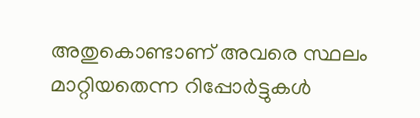അതുകൊണ്ടാണ് അവരെ സ്ഥലം മാറ്റിയതെന്ന റിപ്പോർട്ടുകൾ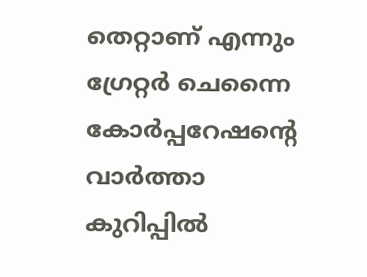തെറ്റാണ് എന്നും ഗ്രേറ്റർ ചെന്നൈ കോർപ്പറേഷൻ്റെ വാർത്താ കുറിപ്പിൽ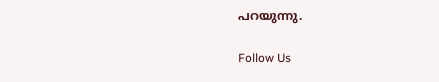പറയുന്നു.

Follow Us